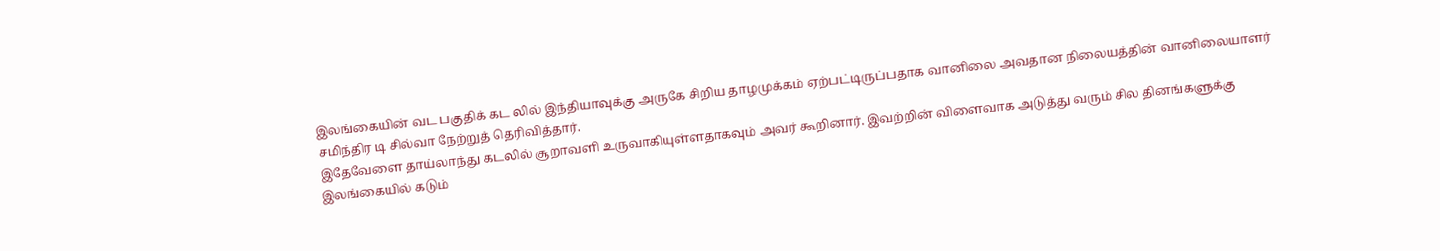இலங்கையின் வட பகுதிக் கட லில் இந்தியாவுக்கு அருகே சிறிய தாழமுக்கம் ஏற்பட்டிருப்பதாக வானிலை அவதான நிலையத்தின் வானிலையாளர் சமிந்திர டி சில்வா நேற்றுத் தெரிவித்தார்.
இதேவேளை தாய்லாந்து கடலில் சூறாவளி உருவாகியுள்ளதாகவும் அவர் கூறினார். இவற்றின் விளைவாக அடுத்து வரும் சில தினங்களுக்கு இலங்கையில் கடும்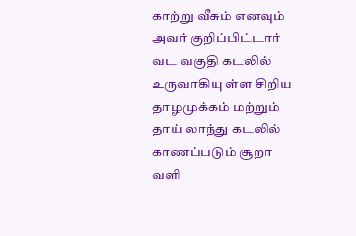காற்று வீசும் எனவும் அவர் குறிப்பிட்டார்
வட வகுதி கடலில் உருவாகியு ள்ள சிறிய தாழமுக்கம் மற்றும் தாய் லாந்து கடலில் காணப்படும் சூறா வளி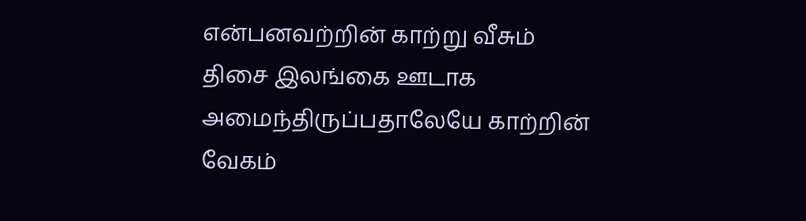என்பனவற்றின் காற்று வீசும் திசை இலங்கை ஊடாக அமைந்திருப்பதாலேயே காற்றின் வேகம்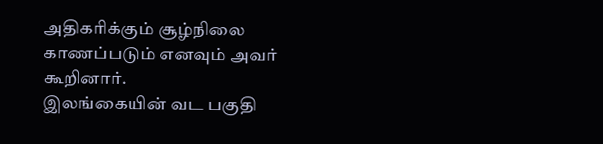அதிகரிக்கும் சூழ்நிலை காணப்படும் எனவும் அவர் கூறினார்.
இலங்கையின் வட பகுதி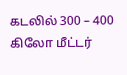கடலில் 300 – 400 கிலோ மீட்டர்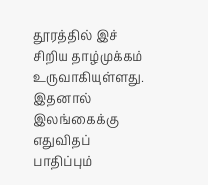தூரத்தில் இச் சிறிய தாழ்முக்கம் உருவாகியுள்ளது. இதனால் இலங்கைக்கு எதுவிதப் பாதிப்பும்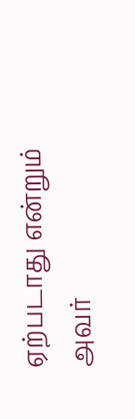ஏற்படாது என்றும் அவர்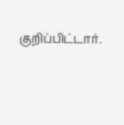குறிப்பிட்டார்.